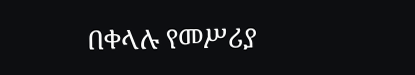በቀላሉ የመሥሪያ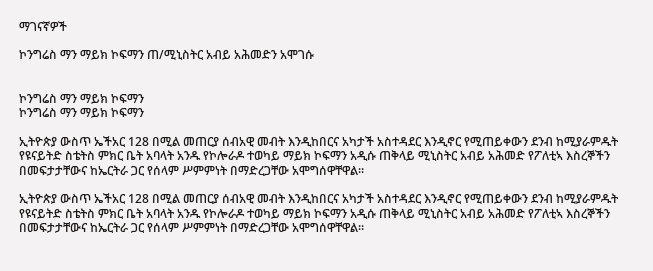ማገናኛዎች

ኮንግሬስ ማን ማይክ ኮፍማን ጠ/ሚኒስትር አብይ አሕመድን አሞገሱ


ኮንግሬስ ማን ማይክ ኮፍማን
ኮንግሬስ ማን ማይክ ኮፍማን

ኢትዮጵያ ውስጥ ኤችአር 128 በሚል መጠርያ ሰብአዊ መብት እንዲከበርና አካታች አስተዳደር እንዲኖር የሚጠይቀውን ደንብ ከሚያራምዱት የዩናይትድ ስቴትስ ምክር ቤት አባላት አንዱ የኮሎራዶ ተወካይ ማይክ ኮፍማን አዲሱ ጠቅላይ ሚኒስትር አብይ አሕመድ የፖለቲኣ እስረኞችን በመፍታታቸውና ከኤርትራ ጋር የሰላም ሥምምነት በማድረጋቸው አሞግሰዋቸዋል።

ኢትዮጵያ ውስጥ ኤችአር 128 በሚል መጠርያ ሰብአዊ መብት እንዲከበርና አካታች አስተዳደር እንዲኖር የሚጠይቀውን ደንብ ከሚያራምዱት የዩናይትድ ስቴትስ ምክር ቤት አባላት አንዱ የኮሎራዶ ተወካይ ማይክ ኮፍማን አዲሱ ጠቅላይ ሚኒስትር አብይ አሕመድ የፖለቲኣ እስረኞችን በመፍታታቸውና ከኤርትራ ጋር የሰላም ሥምምነት በማድረጋቸው አሞግሰዋቸዋል።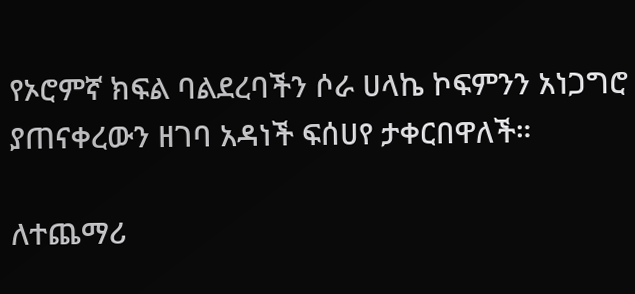የኦሮምኛ ክፍል ባልደረባችን ሶራ ሀላኬ ኮፍምንን አነጋግሮ ያጠናቀረውን ዘገባ አዳነች ፍሰሀየ ታቀርበዋለች።

ለተጨማሪ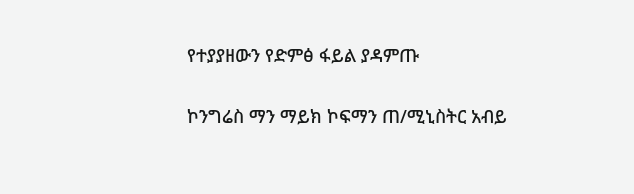የተያያዘውን የድምፅ ፋይል ያዳምጡ

ኮንግሬስ ማን ማይክ ኮፍማን ጠ/ሚኒስትር አብይ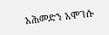አሕመድን አሞገሱ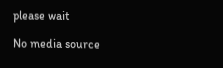please wait

No media source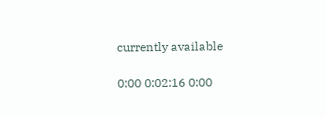currently available

0:00 0:02:16 0:00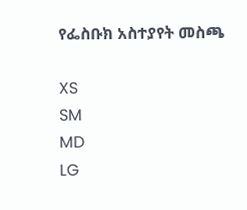የፌስቡክ አስተያየት መስጫ

XS
SM
MD
LG